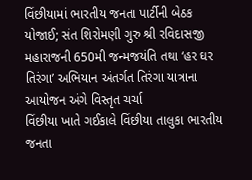વિંછીયામાં ભારતીય જનતા પાર્ટીની બેઠક યોજાઈ; સંત શિરોમણી ગુરુ શ્રી રવિદાસજી મહારાજની 650મી જન્મજયંતિ તથા ‘હર ઘર તિરંગા’ અભિયાન અંતર્ગત તિરંગા યાત્રાના આયોજન અંગે વિસ્તૃત ચર્ચા
વિંછીયા ખાતે ગઈકાલે વિંછીયા તાલુકા ભારતીય જનતા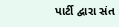પાર્ટી દ્વારા સંત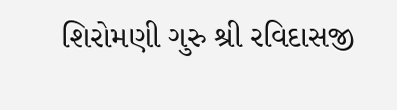શિરોમણી ગુરુ શ્રી રવિદાસજી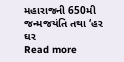મહારાજની 650મી જન્મજયંતિ તથા ‘હર ઘર
Read more